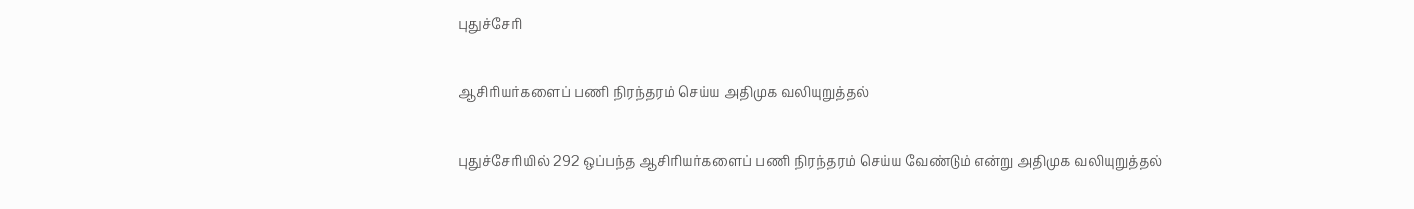புதுச்சேரி

ஆசிரியர்களைப் பணி நிரந்தரம் செய்ய அதிமுக வலியுறுத்தல்

புதுச்சேரியில் 292 ஒப்பந்த ஆசிரியர்களைப் பணி நிரந்தரம் செய்ய வேண்டும் என்று அதிமுக வலியுறுத்தல்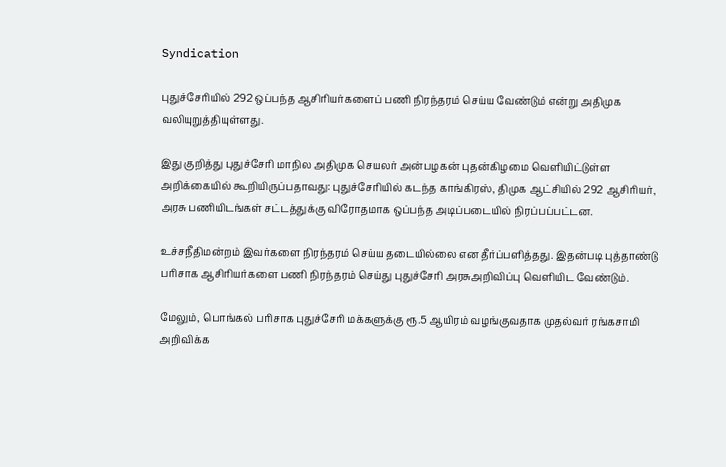Syndication

புதுச்சேரியில் 292 ஒப்பந்த ஆசிரியர்களைப் பணி நிரந்தரம் செய்ய வேண்டும் என்று அதிமுக வலியுறுத்தியுள்ளது.

இது குறித்து புதுச்சேரி மாநில அதிமுக செயலர் அன்பழகன் புதன்கிழமை வெளியிட்டுள்ள அறிக்கையில் கூறியிருப்பதாவது: புதுச்சேரியில் கடந்த காங்கிரஸ், திமுக ஆட்சியில் 292 ஆசிரியர், அரசு பணியிடங்கள் சட்டத்துக்கு விரோதமாக ஒப்பந்த அடிப்படையில் நிரப்பப்பட்டன.

உச்சநீதிமன்றம் இவர்களை நிரந்தரம் செய்ய தடையில்லை என தீர்ப்பளித்தது. இதன்படி புத்தாண்டு பரிசாக ஆசிரியர்களை பணி நிரந்தரம் செய்து புதுச்சேரி அரசுஅறிவிப்பு வெளியிட வேண்டும்.

மேலும், பொங்கல் பரிசாக புதுச்சேரி மக்களுக்கு ரூ.5 ஆயிரம் வழங்குவதாக முதல்வர் ரங்கசாமி அறிவிக்க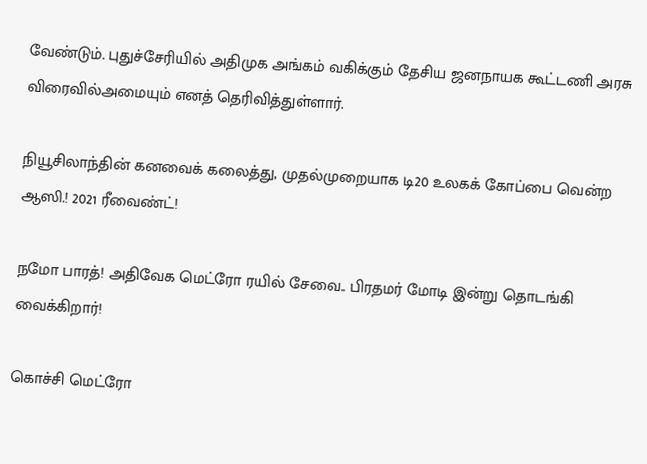வேண்டும். புதுச்சேரியில் அதிமுக அங்கம் வகிக்கும் தேசிய ஜனநாயக கூட்டணி அரசு விரைவில்அமையும் எனத் தெரிவித்துள்ளார்.

நியூசிலாந்தின் கனவைக் கலைத்து, முதல்முறையாக டி20 உலகக் கோப்பை வென்ற ஆஸி.! 2021 ரீவைண்ட்!

நமோ பாரத்! அதிவேக மெட்ரோ ரயில் சேவை.. பிரதமர் மோடி இன்று தொடங்கி வைக்கிறார்!

கொச்சி மெட்ரோ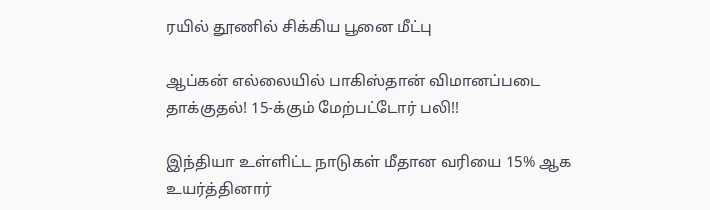ரயில் தூணில் சிக்கிய பூனை மீட்பு

ஆப்கன் எல்லையில் பாகிஸ்தான் விமானப்படை தாக்குதல்! 15-க்கும் மேற்பட்டோர் பலி!!

இந்தியா உள்ளிட்ட நாடுகள் மீதான வரியை 15% ஆக உயர்த்தினார்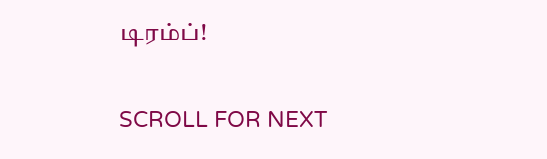டிரம்ப்!

SCROLL FOR NEXT